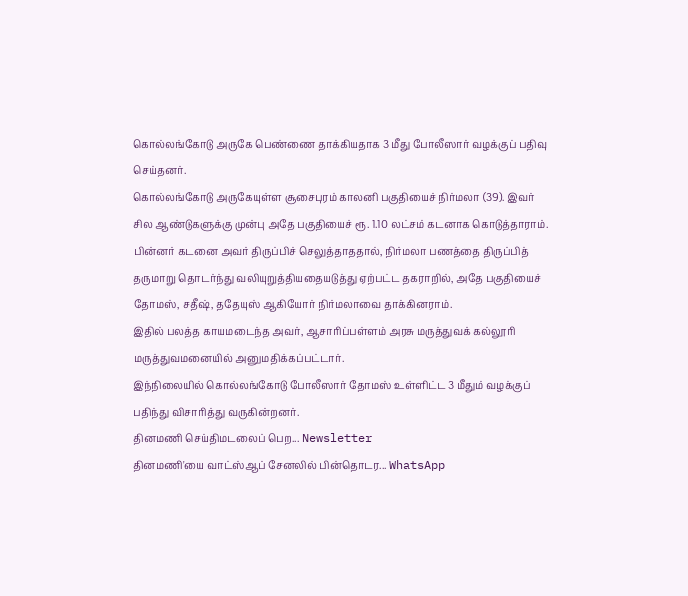கொல்லங்கோடு அருகே பெண்ணை தாக்கியதாக 3 மீது போலீஸார் வழக்குப் பதிவு செய்தனர்.
கொல்லங்கோடு அருகேயுள்ள சூசைபுரம் காலனி பகுதியைச் நிர்மலா (39). இவர் சில ஆண்டுகளுக்கு முன்பு அதே பகுதியைச் ரூ. 1.10 லட்சம் கடனாக கொடுத்தாராம். பின்னர் கடனை அவர் திருப்பிச் செலுத்தாததால், நிர்மலா பணத்தை திருப்பித் தருமாறு தொடர்ந்து வலியுறுத்தியதையடுத்து ஏற்பட்ட தகராறில், அதே பகுதியைச் தோமஸ், சதீஷ், ததேயுஸ் ஆகியோர் நிர்மலாவை தாக்கினராம்.
இதில் பலத்த காயமடைந்த அவர், ஆசாரிப்பள்ளம் அரசு மருத்துவக் கல்லூரி மருத்துவமனையில் அனுமதிக்கப்பட்டார்.
இந்நிலையில் கொல்லங்கோடு போலீஸார் தோமஸ் உள்ளிட்ட 3 மீதும் வழக்குப் பதிந்து விசாரித்து வருகின்றனர்.
தினமணி செய்திமடலைப் பெற... Newsletter
தினமணி'யை வாட்ஸ்ஆப் சேனலில் பின்தொடர... WhatsApp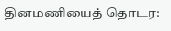தினமணியைத் தொடர: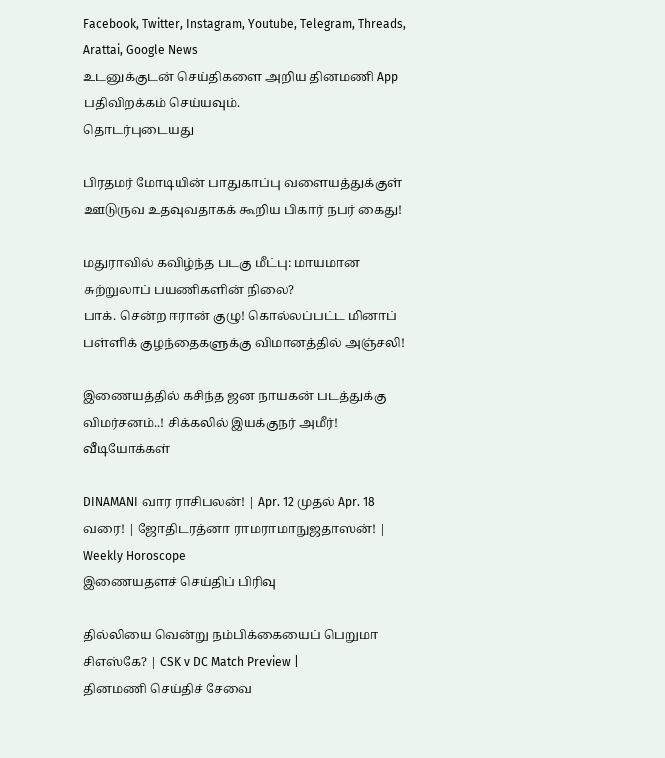Facebook, Twitter, Instagram, Youtube, Telegram, Threads, Arattai, Google News
உடனுக்குடன் செய்திகளை அறிய தினமணி App பதிவிறக்கம் செய்யவும்.
தொடர்புடையது

பிரதமர் மோடியின் பாதுகாப்பு வளையத்துக்குள் ஊடுருவ உதவுவதாகக் கூறிய பிகார் நபர் கைது!

மதுராவில் கவிழ்ந்த படகு மீட்பு: மாயமான சுற்றுலாப் பயணிகளின் நிலை?
பாக். சென்ற ஈரான் குழு! கொல்லப்பட்ட மினாப் பள்ளிக் குழந்தைகளுக்கு விமானத்தில் அஞ்சலி!

இணையத்தில் கசிந்த ஜன நாயகன் படத்துக்கு விமர்சனம்..! சிக்கலில் இயக்குநர் அமீர்!
வீடியோக்கள்

DINAMANI வார ராசிபலன்! | Apr. 12 முதல் Apr. 18 வரை! | ஜோதிடரத்னா ராமராமாநுஜதாஸன்! | Weekly Horoscope
இணையதளச் செய்திப் பிரிவு

தில்லியை வென்று நம்பிக்கையைப் பெறுமா சிஎஸ்கே? | CSK v DC Match Preview |
தினமணி செய்திச் சேவை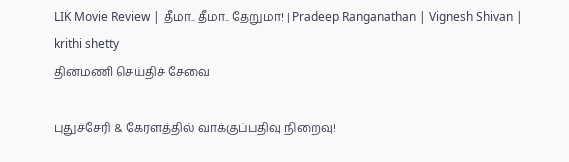LIK Movie Review | தீமா.. தீமா.. தேறுமா! | Pradeep Ranganathan | Vignesh Shivan | krithi shetty
தினமணி செய்திச் சேவை

புதுச்சேரி & கேரளத்தில் வாக்குப்பதிவு நிறைவு!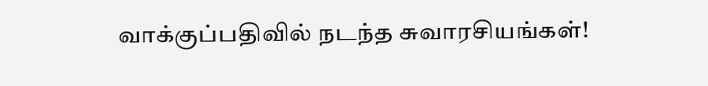வாக்குப்பதிவில் நடந்த சுவாரசியங்கள்!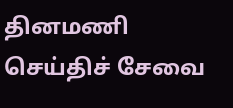தினமணி செய்திச் சேவை